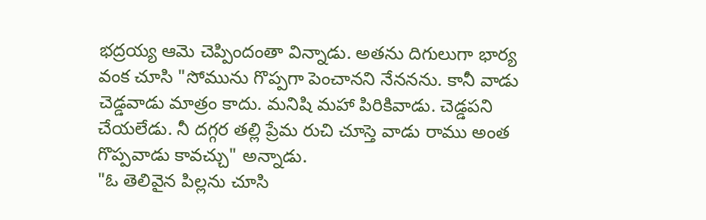భద్రయ్య ఆమె చెప్పిందంతా విన్నాడు. అతను దిగులుగా భార్య వంక చూసి "సోమును గొప్పగా పెంచానని నేననను. కానీ వాడు చెడ్డవాడు మాత్రం కాదు. మనిషి మహా పిరికివాడు. చెడ్డపని చేయలేడు. నీ దగ్గర తల్లి ప్రేమ రుచి చూస్తె వాడు రాము అంత గొప్పవాడు కావచ్చు" అన్నాడు.
"ఓ తెలివైన పిల్లను చూసి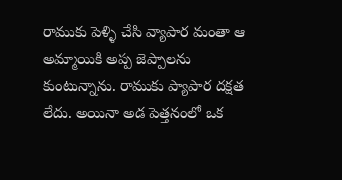రాముకు పెళ్ళి చేసి వ్యాపార మంతా ఆ అమ్మాయికి అప్ప జెప్పాలను కుంటున్నాను. రాముకు ప్యాపార దక్షత లేదు. అయినా అడ పెత్తనంలో ఒక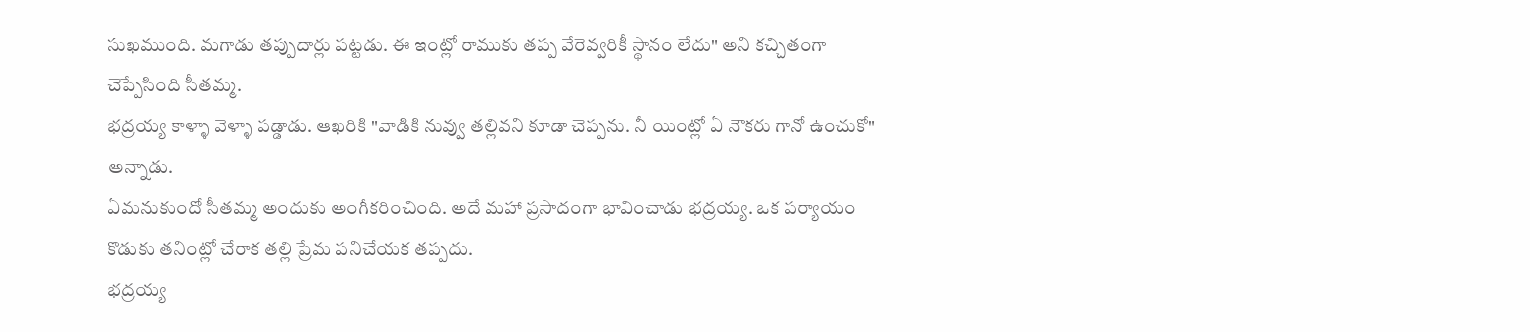సుఖముంది. మగాడు తప్పుదార్లు పట్టడు. ఈ ఇంట్లో రాముకు తప్ప వేరెవ్వరికీ స్థానం లేదు" అని కచ్చితంగా చెప్పేసింది సీతమ్మ.
భద్రయ్య కాళ్ళా వెళ్ళా పడ్డాడు. ఆఖరికి "వాడికి నువ్వు తల్లివని కూడా చెప్పను. నీ యింట్లో ఏ నౌకరు గానో ఉంచుకో" అన్నాడు.
ఏమనుకుందో సీతమ్మ అందుకు అంగీకరించింది. అదే మహా ప్రసాదంగా భావించాడు భద్రయ్య. ఒక పర్యాయం కొడుకు తనింట్లో చేరాక తల్లి ప్రేమ పనిచేయక తప్పదు.
భద్రయ్య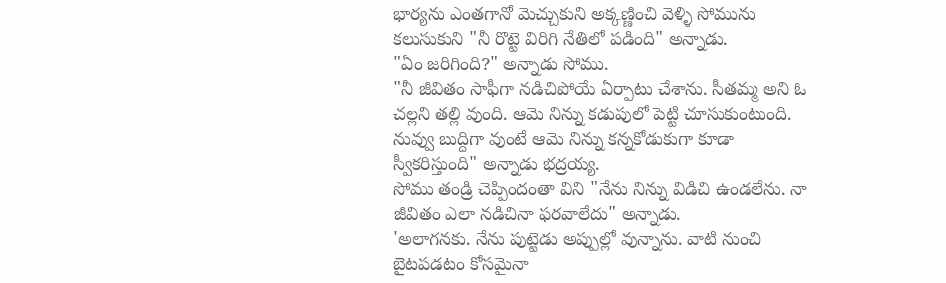భార్యను ఎంతగానో మెచ్చుకుని అక్కణ్ణించి వెళ్ళి సోమును కలుసుకుని "నీ రొట్టె విరిగి నేతిలో పడింది" అన్నాడు.
"ఏం జరిగింది?" అన్నాడు సోము.
"నీ జీవితం సాఫీగా నడిచిపోయే ఏర్పాటు చేశాను. సీతమ్మ అని ఓ చల్లని తల్లి వుంది. ఆమె నిన్ను కడుపులో పెట్టి చూసుకుంటుంది. నువ్వు బుద్దిగా వుంటే ఆమె నిన్ను కన్నకోడుకుగా కూడా స్వీకరిస్తుంది" అన్నాడు భద్రయ్య.
సోము తండ్రి చెప్పిందంతా విని "నేను నిన్ను విడిచి ఉండలేను. నా జీవితం ఎలా నడిచినా ఫరవాలేదు" అన్నాడు.
'అలాగనకు. నేను పుట్టెడు అప్పుల్లో వున్నాను. వాటి నుంచి బైటపడటం కోసమైనా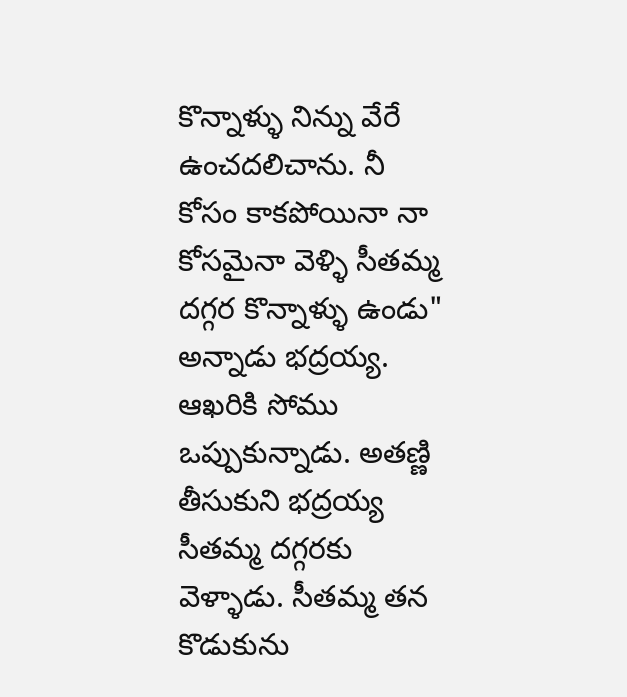కొన్నాళ్ళు నిన్ను వేరే ఉంచదలిచాను. నీ కోసం కాకపోయినా నా కోసమైనా వెళ్ళి సీతమ్మ దగ్గర కొన్నాళ్ళు ఉండు" అన్నాడు భద్రయ్య.
ఆఖరికి సోము ఒప్పుకున్నాడు. అతణ్ణి తీసుకుని భద్రయ్య సీతమ్మ దగ్గరకు వెళ్ళాడు. సీతమ్మ తన కొడుకును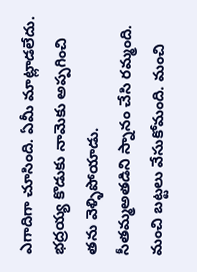ఎగాదిగా చూసింది. ఏమీ మాట్లాడలేదు. భద్రయ్య కొడుకు నామెకు అప్పగించి తను వెళ్ళిపోయాడు.
సీతమ్మఅతడిని స్నానం చేసి రమ్మంది. మంచి బట్టలు వేసుకోమంది. మంచి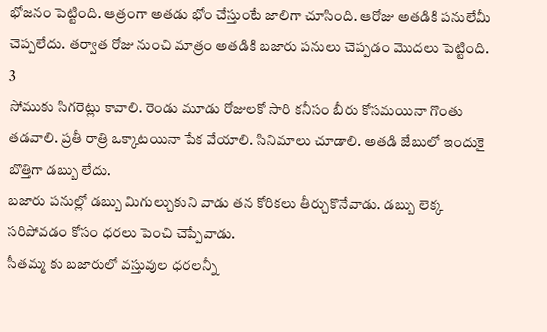భోజనం పెట్టింది. ఆత్రంగా అతడు భోం చేస్తుంటే జాలిగా చూసింది. ఆరోజు అతడికి పనులేమీ చెప్పలేదు. తర్వాత రోజు నుంచి మాత్రం అతడికి బజారు పనులు చెప్పడం మొదలు పెట్టింది.
3
సోముకు సిగరెట్లు కావాలి. రెండు మూడు రోజులకో సారి కనీసం బీరు కోసమయినా గొంతు తడవాలి. ప్రతీ రాత్రి ఒక్కాటయినా పేక వేయాలి. సినిమాలు చూడాలి. అతడి జేబులో ఇందుకై బొత్తిగా డబ్బు లేదు.
బజారు పనుల్లో డబ్బు మిగుల్చుకుని వాడు తన కోరికలు తీర్చుకొనేవాడు. డబ్బు లెక్క సరిపోవడం కోసం ధరలు పెంచి చెప్పేవాడు.
సీతమ్మ కు బజారులో వస్తువుల ధరలన్నీ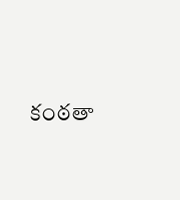కంఠతా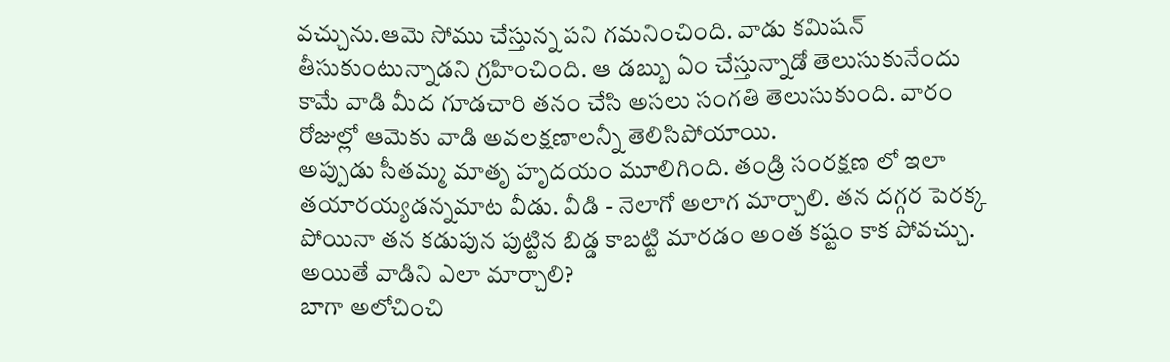వచ్చును.ఆమె సోము చేస్తున్న పని గమనించింది. వాడు కమిషన్ తీసుకుంటున్నాడని గ్రహించింది. ఆ డబ్బు ఏం చేస్తున్నాడో తెలుసుకునేందు కామే వాడి మీద గూడచారి తనం చేసి అసలు సంగతి తెలుసుకుంది. వారం రోజుల్లో ఆమెకు వాడి అవలక్షణాలన్నీ తెలిసిపోయాయి.
అప్పుడు సీతమ్మ మాతృ హృదయం మూలిగింది. తండ్రి సంరక్షణ లో ఇలా తయారయ్యడన్నమాట వీడు. వీడి - నెలాగో అలాగ మార్చాలి. తన దగ్గర పెరక్క పోయినా తన కడుపున పుట్టిన బిడ్డ కాబట్టి మారడం అంత కష్టం కాక పోవచ్చు. అయితే వాడిని ఎలా మార్చాలి?
బాగా అలోచించి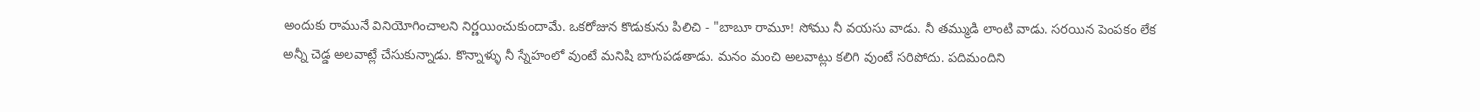అందుకు రామునే వినియోగించాలని నిర్ణయించుకుందామే. ఒకరోజున కొడుకును పిలిచి - "బాబూ రామూ! సోము నీ వయసు వాడు. నీ తమ్ముడి లాంటి వాడు. సరయిన పెంపకం లేక అన్నీ చెడ్డ అలవాట్లే చేసుకున్నాడు. కొన్నాళ్ళు నీ స్నేహంలో వుంటే మనిషి బాగుపడతాడు. మనం మంచి అలవాట్లు కలిగి వుంటే సరిపోదు. పదిమందిని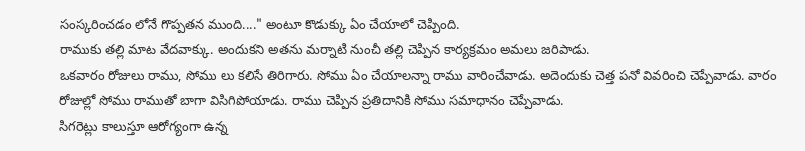సంస్కరించడం లోనే గొప్పతన ముంది...." అంటూ కొడుక్కు ఏం చేయాలో చెప్పింది.
రాముకు తల్లి మాట వేదవాక్కు. అందుకని అతను మర్నాటి నుంచీ తల్లి చెప్పిన కార్యక్రమం అమలు జరిపాడు.
ఒకవారం రోజులు రాము, సోము లు కలిసే తిరిగారు. సోము ఏం చేయాలన్నా రాము వారించేవాడు. అదెందుకు చెత్త పనో వివరించి చెప్పేవాడు. వారం రోజుల్లో సోము రాముతో బాగా విసిగిపోయాడు. రాము చెప్పిన ప్రతిదానికి సోము సమాధానం చెప్పేవాడు.
సిగరెట్లు కాలుస్తూ ఆరోగ్యంగా ఉన్న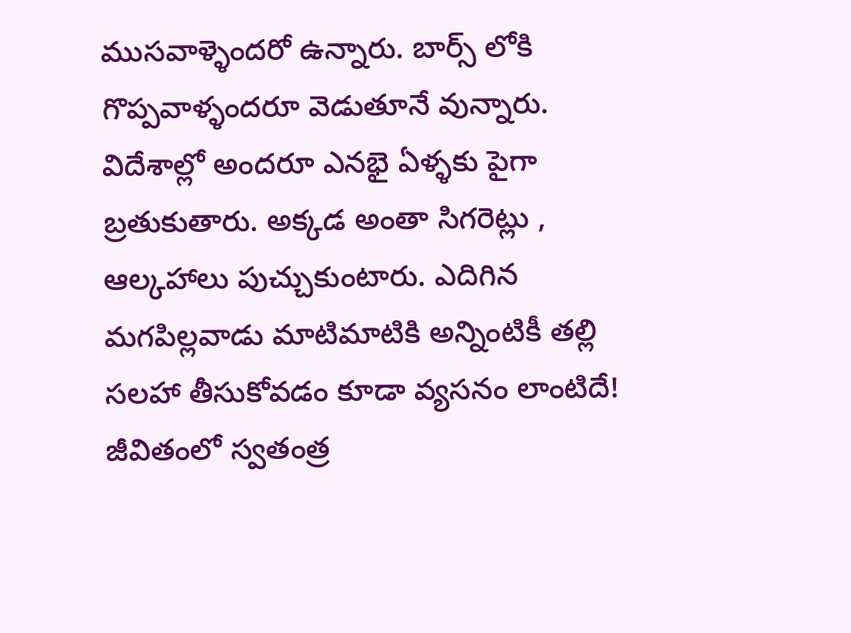ముసవాళ్ళెందరో ఉన్నారు. బార్స్ లోకి గొప్పవాళ్ళందరూ వెడుతూనే వున్నారు. విదేశాల్లో అందరూ ఎనభై ఏళ్ళకు పైగా బ్రతుకుతారు. అక్కడ అంతా సిగరెట్లు , ఆల్కహాలు పుచ్చుకుంటారు. ఎదిగిన మగపిల్లవాడు మాటిమాటికి అన్నింటికీ తల్లి సలహా తీసుకోవడం కూడా వ్యసనం లాంటిదే! జీవితంలో స్వతంత్ర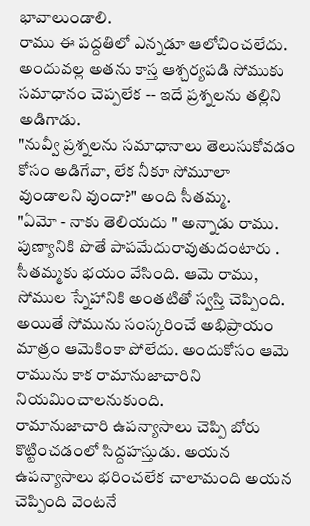భావాలుండాలి.
రాము ఈ పద్దతిలో ఎన్నడూ ఆలోచించలేదు. అందువల్ల అతను కాస్త ఆశ్చర్యపడి సోముకు సమాధానం చెప్పలేక -- ఇదే ప్రశ్నలను తల్లిని అడిగాడు.
"నువ్వీ ప్రశ్నలను సమాధానాలు తెలుసుకోవడం కోసం అడిగేవా, లేక నీకూ సోమూలా వుండాలని వుందా?" అంది సీతమ్మ.
"ఏమో - నాకు తెలియదు " అన్నాడు రాము.
పుణ్యానికి పొతే పాపమేదురావుతుదంటారు . సీతమ్మకు భయం వేసింది. ఆమె రాము, సోముల స్నేహానికి అంతటితో స్వస్తి చెప్పింది. అయితే సోమును సంస్కరించే అభిప్రాయం మాత్రం ఆమెకింకా పోలేదు. అందుకోసం ఆమె రామును కాక రామానుజాచారిని నియమించాలనుకుంది.
రామానుజాచారి ఉపన్యాసాలు చెప్పి బోరు కొట్టించడంలో సిద్దహస్తుడు. అయన ఉపన్యాసాలు భరించలేక చాలామంది అయన చెప్పింది వెంటనే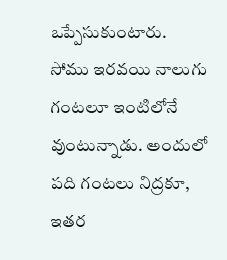ఒప్పేసుకుంటారు.
సోము ఇరవయి నాలుగు గంటలూ ఇంటిలోనే వుంటున్నాడు. అందులో పది గంటలు నిద్రకూ, ఇతర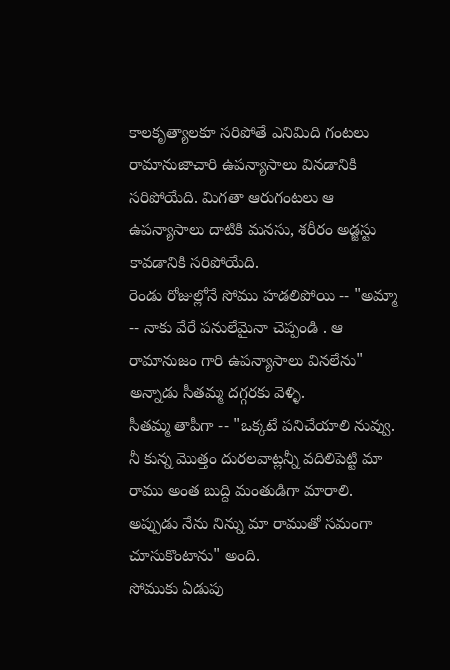కాలకృత్యాలకూ సరిపోతే ఎనిమిది గంటలు రామానుజాచారి ఉపన్యాసాలు వినడానికి సరిపోయేది. మిగతా ఆరుగంటలు ఆ ఉపన్యాసాలు దాటికి మనసు, శరీరం అడ్జస్టు కావడానికి సరిపోయేది.
రెండు రోజుల్లోనే సోము హడలిపోయి -- "అమ్మా -- నాకు వేరే పనులేమైనా చెప్పండి . ఆ రామానుజం గారి ఉపన్యాసాలు వినలేను" అన్నాడు సీతమ్మ దగ్గరకు వెళ్ళి.
సీతమ్మ తాపీగా -- "ఒక్కటే పనిచేయాలి నువ్వు. నీ కున్న మొత్తం దురలవాట్లన్నీ వదిలిపెట్టి మా రాము అంత బుద్ది మంతుడిగా మారాలి. అప్పుడు నేను నిన్ను మా రాముతో సమంగా చూసుకొంటాను" అంది.
సోముకు ఏడుపు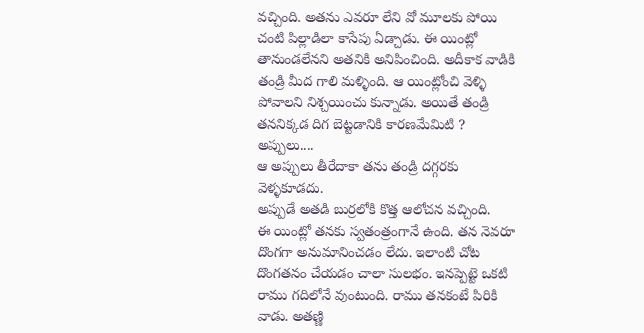వచ్చింది. అతను ఎవరూ లేని వో మూలకు పోయి చంటి పిల్లాడిలా కాసేపు ఏడ్చాడు. ఈ యింట్లో తానుండలేనని అతనికి అనిపించింది. అదీకాక వాడికి తండ్రి మీద గాలి మళ్ళింది. ఆ యింట్లోంచి వెళ్ళి పోవాలని నిశ్చయించు కున్నాడు. అయితే తండ్రి తననిక్కడ దిగ బెట్టడానికి కారణమేమిటి ? అప్పులు....
ఆ అప్పులు తీరేదాకా తను తండ్రి దగ్గరకు వెళ్ళకూడదు.
అప్పుడే అతడి బుర్రలోకి కొత్త ఆలోచన వచ్చింది.
ఈ యింట్లో తనకు స్వతంత్రంగానే ఉంది. తన నెవరూ దొంగగా అనుమానించడం లేదు. ఇలాంటి చోట దొంగతనం చేయడం చాలా సులభం. ఇనప్పెట్టె ఒకటి రాము గదిలోనే వుంటుంది. రాము తనకంటే పిరికి వాడు. అతణ్ణి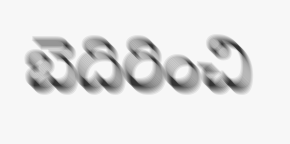బెదిరించి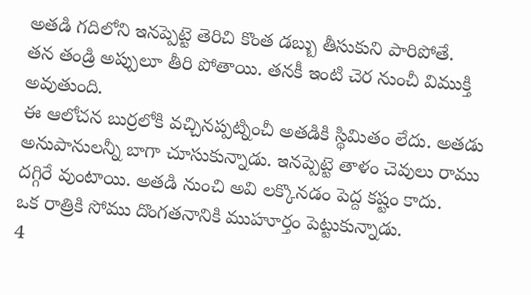అతడి గదిలోని ఇనప్పెట్టె తెరిచి కొంత డబ్బు తీసుకుని పారిపోతే.
తన తండ్రి అప్పులూ తీరి పోతాయి. తనకీ ఇంటి చెర నుంచీ విముక్తి అవుతుంది.
ఈ ఆలోచన బుర్రలోకి వచ్చినప్పట్నించీ అతడికి స్థిమితం లేదు. అతడు అనుపానులన్నీ బాగా చూసుకున్నాడు. ఇనప్పెట్టె తాళం చెవులు రాము దగ్గిరే వుంటాయి. అతడి నుంచి అవి లక్కొనడం పెద్ద కష్టం కాదు.
ఒక రాత్రికి సోము దొంగతనానికి ముహూర్తం పెట్టుకున్నాడు.
4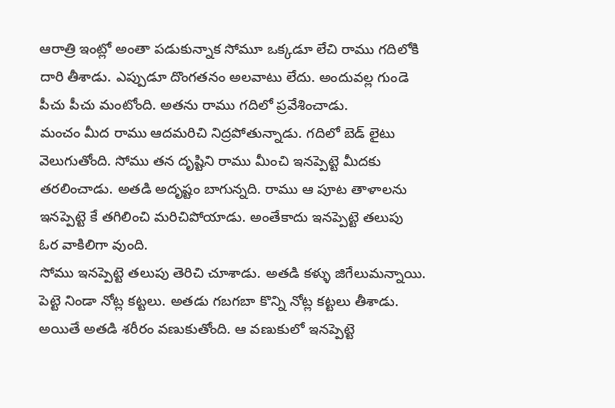ఆరాత్రి ఇంట్లో అంతా పడుకున్నాక సోమూ ఒక్కడూ లేచి రాము గదిలోకి దారి తీశాడు. ఎప్పుడూ దొంగతనం అలవాటు లేదు. అందువల్ల గుండె పీచు పీచు మంటోంది. అతను రాము గదిలో ప్రవేశించాడు.
మంచం మీద రాము ఆదమరిచి నిద్రపోతున్నాడు. గదిలో బెడ్ లైటు వెలుగుతోంది. సోము తన దృష్టిని రాము మీంచి ఇనప్పెట్టె మీదకు తరలించాడు. అతడి అదృష్టం బాగున్నది. రాము ఆ పూట తాళాలను ఇనప్పెట్టె కే తగిలించి మరిచిపోయాడు. అంతేకాదు ఇనప్పెట్టె తలుపు ఓర వాకిలిగా వుంది.
సోము ఇనప్పెట్టె తలుపు తెరిచి చూశాడు. అతడి కళ్ళు జిగేలుమన్నాయి. పెట్టె నిండా నోట్ల కట్టలు. అతడు గబగబా కొన్ని నోట్ల కట్టలు తీశాడు. అయితే అతడి శరీరం వణుకుతోంది. ఆ వణుకులో ఇనప్పెట్టె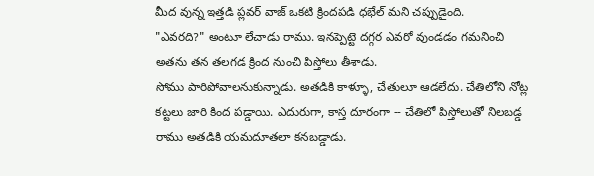మీద వున్న ఇత్తడి ప్లవర్ వాజ్ ఒకటి క్రిందపడి ధభేల్ మని చప్పుడైంది.
"ఎవరది?" అంటూ లేచాడు రాము. ఇనప్పెట్టె దగ్గర ఎవరో వుండడం గమనించి అతను తన తలగడ క్రింద నుంచి పిస్తోలు తీశాడు.
సోము పారిపోవాలనుకున్నాడు. అతడికి కాళ్ళూ, చేతులూ ఆడలేదు. చేతిలోని నోట్ల కట్టలు జారి కింద పడ్డాయి. ఎదురుగా, కాస్త దూరంగా -- చేతిలో పిస్తోలుతో నిలబడ్డ రాము అతడికి యమదూతలా కనబడ్డాడు.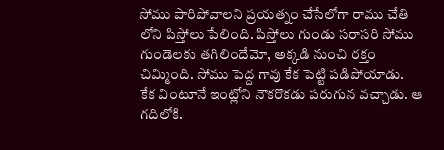సోము పారిపోవాలని ప్రయత్నం చేసేలోగా రాము చేతి లోని పిస్తోలు పేలింది. పిస్తోలు గుండు సరాసరి సోము గుండెలకు తగిలిందేమో, అక్కడి నుంచి రక్తం చిమ్మింది. సోము పెద్ద గావు కేక పెట్టి పడిపోయాడు.
కేక వింటూనే ఇంట్లోని నౌకరొకడు పరుగున వచ్చాడు. ఆ గదిలోకి.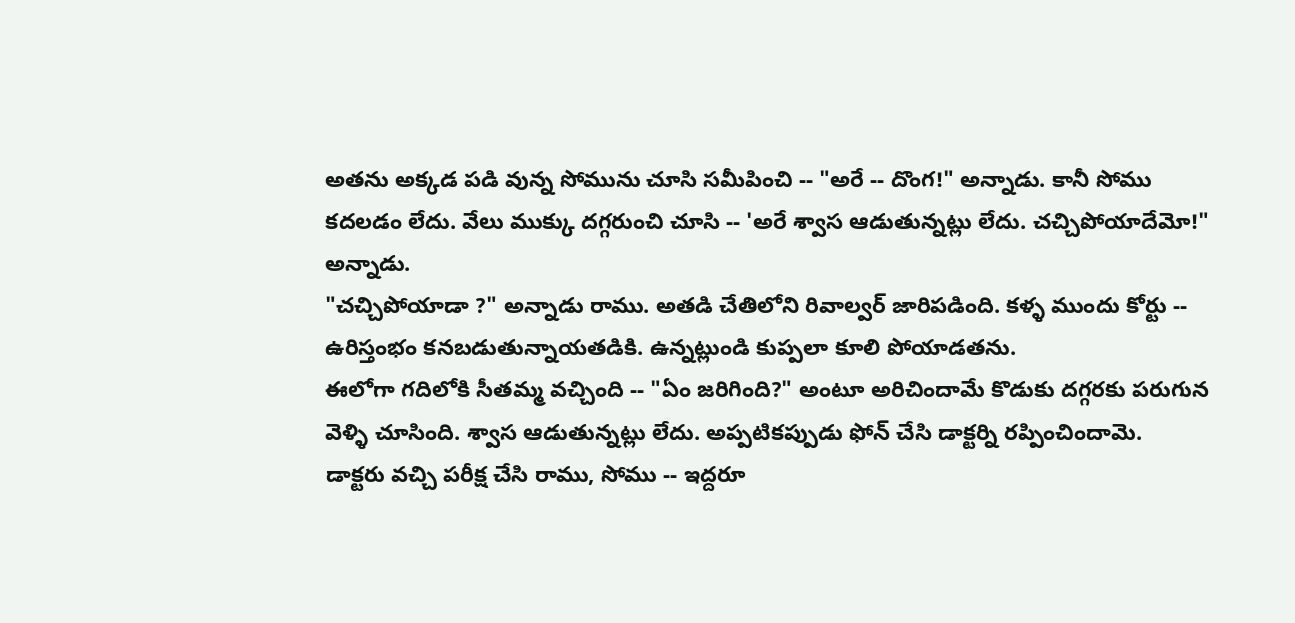అతను అక్కడ పడి వున్న సోమును చూసి సమీపించి -- "అరే -- దొంగ!" అన్నాడు. కానీ సోము కదలడం లేదు. వేలు ముక్కు దగ్గరుంచి చూసి -- 'అరే శ్వాస ఆడుతున్నట్లు లేదు. చచ్చిపోయాదేమో!" అన్నాడు.
"చచ్చిపోయాడా ?" అన్నాడు రాము. అతడి చేతిలోని రివాల్వర్ జారిపడింది. కళ్ళ ముందు కోర్టు -- ఉరిస్తంభం కనబడుతున్నాయతడికి. ఉన్నట్లుండి కుప్పలా కూలి పోయాడతను.
ఈలోగా గదిలోకి సీతమ్మ వచ్చింది -- "ఏం జరిగింది?" అంటూ అరిచిందామే కొడుకు దగ్గరకు పరుగున వెళ్ళి చూసింది. శ్వాస ఆడుతున్నట్లు లేదు. అప్పటికప్పుడు ఫోన్ చేసి డాక్టర్ని రప్పించిందామె.
డాక్టరు వచ్చి పరీక్ష చేసి రాము, సోము -- ఇద్దరూ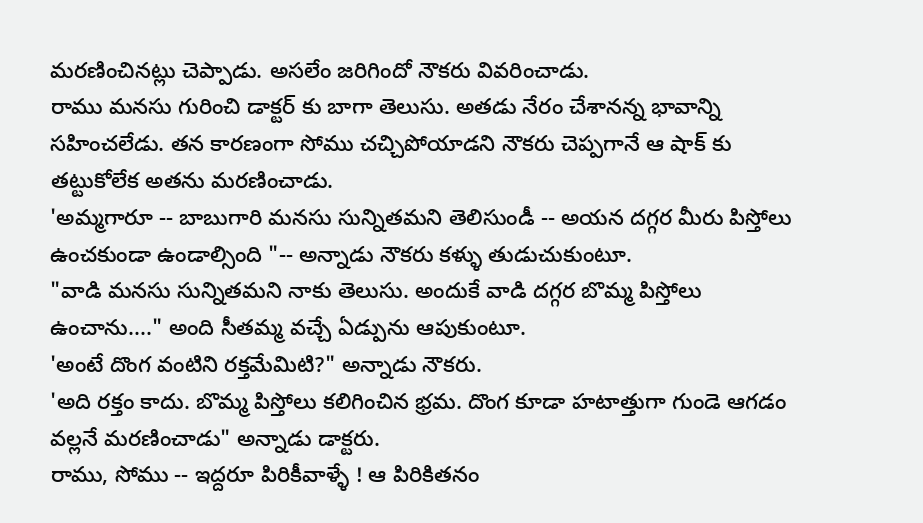మరణించినట్లు చెప్పాడు. అసలేం జరిగిందో నౌకరు వివరించాడు.
రాము మనసు గురించి డాక్టర్ కు బాగా తెలుసు. అతడు నేరం చేశానన్న భావాన్ని సహించలేడు. తన కారణంగా సోము చచ్చిపోయాడని నౌకరు చెప్పగానే ఆ షాక్ కు తట్టుకోలేక అతను మరణించాడు.
'అమ్మగారూ -- బాబుగారి మనసు సున్నితమని తెలిసుండీ -- అయన దగ్గర మీరు పిస్తోలు ఉంచకుండా ఉండాల్సింది "-- అన్నాడు నౌకరు కళ్ళు తుడుచుకుంటూ.
"వాడి మనసు సున్నితమని నాకు తెలుసు. అందుకే వాడి దగ్గర బొమ్మ పిస్తోలు ఉంచాను...." అంది సీతమ్మ వచ్చే ఏడ్పును ఆపుకుంటూ.
'అంటే దొంగ వంటిని రక్తమేమిటి?" అన్నాడు నౌకరు.
'అది రక్తం కాదు. బొమ్మ పిస్తోలు కలిగించిన భ్రమ. దొంగ కూడా హటాత్తుగా గుండె ఆగడం వల్లనే మరణించాడు" అన్నాడు డాక్టరు.
రాము, సోము -- ఇద్దరూ పిరికీవాళ్ళే ! ఆ పిరికితనం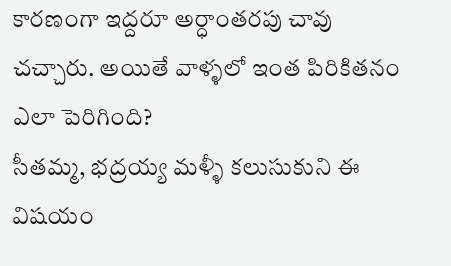కారణంగా ఇద్దరూ అర్ధాంతరపు చావు చచ్చారు. అయితే వాళ్ళలో ఇంత పిరికితనం ఎలా పెరిగింది?
సీతమ్మ, భద్రయ్య మళ్ళీ కలుసుకుని ఈ విషయం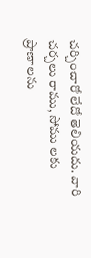చర్చించారో లేదో తెలియదు. వారి చర్చలు రాము, సోము లకు ప్రాణాలను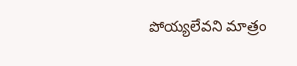పోయ్యలేవని మాత్రం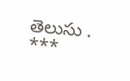తెలుసు .
***